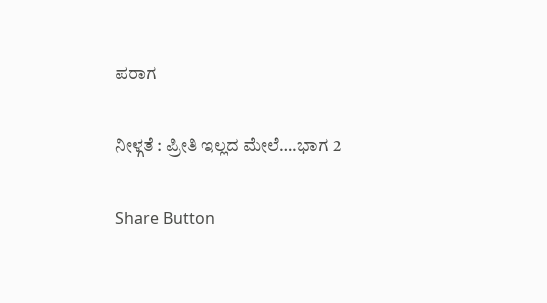ಪರಾಗ

ನೀಳ್ಗತೆ : ಪ್ರೀತಿ ಇಲ್ಲದ ಮೇಲೆ….ಭಾಗ 2

Share Button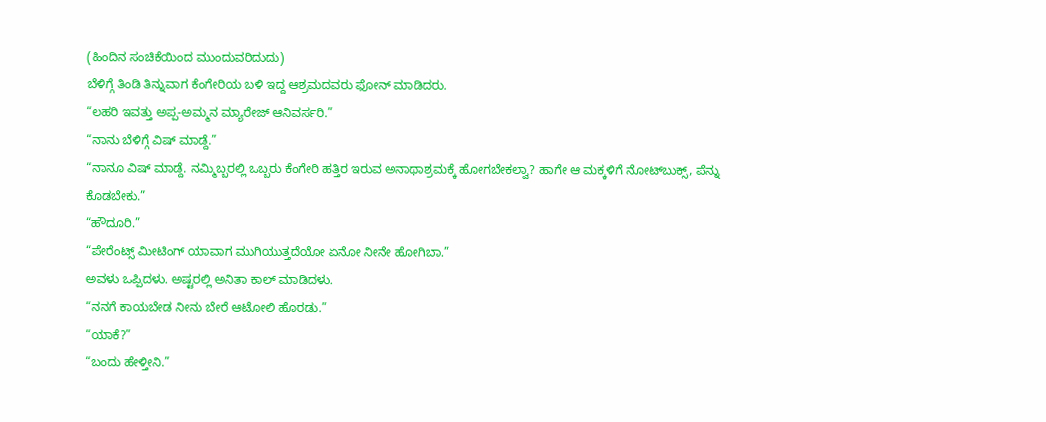(ಹಿಂದಿನ ಸಂಚಿಕೆಯಿಂದ ಮುಂದುವರಿದುದು)
ಬೆಳಿಗ್ಗೆ ತಿಂಡಿ ತಿನ್ನುವಾಗ ಕೆಂಗೇರಿಯ ಬಳಿ ಇದ್ದ ಆಶ್ರಮದವರು ಫೋನ್ ಮಾಡಿದರು.
“ಲಹರಿ ಇವತ್ತು ಅಪ್ಪ-ಅಮ್ಮನ ಮ್ಯಾರೇಜ್ ಆನಿವರ್ಸರಿ.”
“ನಾನು ಬೆಳಿಗ್ಗೆ ವಿಷ್ ಮಾಡ್ದೆ.”
“ನಾನೂ ವಿಷ್ ಮಾಡ್ದೆ. ನಮ್ಮಿಬ್ಬರಲ್ಲಿ ಒಬ್ಬರು ಕೆಂಗೇರಿ ಹತ್ತಿರ ಇರುವ ಅನಾಥಾಶ್ರಮಕ್ಕೆ ಹೋಗಬೇಕಲ್ವಾ? ಹಾಗೇ ಆ ಮಕ್ಕಳಿಗೆ ನೋಟ್‌ಬುಕ್ಸ್, ಪೆನ್ನು ಕೊಡಬೇಕು.”
“ಹೌದೂರಿ.”
“ಪೇರೆಂಟ್ಸ್ ಮೀಟಿಂಗ್ ಯಾವಾಗ ಮುಗಿಯುತ್ತದೆಯೋ ಏನೋ ನೀನೇ ಹೋಗಿಬಾ.”
ಅವಳು ಒಪ್ಪಿದಳು. ಅಷ್ಟರಲ್ಲಿ ಅನಿತಾ ಕಾಲ್ ಮಾಡಿದಳು.
“ನನಗೆ ಕಾಯಬೇಡ ನೀನು ಬೇರೆ ಆಟೋಲಿ ಹೊರಡು.”
“ಯಾಕೆ?”
“ಬಂದು ಹೇಳ್ತೀನಿ.”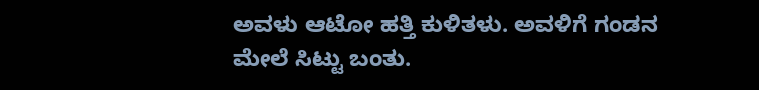ಅವಳು ಆಟೋ ಹತ್ತಿ ಕುಳಿತಳು. ಅವಳಿಗೆ ಗಂಡನ ಮೇಲೆ ಸಿಟ್ಟು ಬಂತು.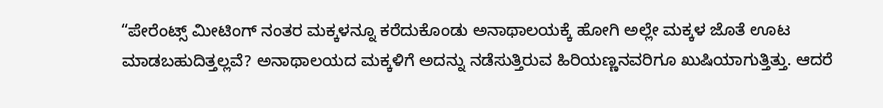“ಪೇರೆಂಟ್ಸ್ ಮೀಟಿಂಗ್ ನಂತರ ಮಕ್ಕಳನ್ನೂ ಕರೆದುಕೊಂಡು ಅನಾಥಾಲಯಕ್ಕೆ ಹೋಗಿ ಅಲ್ಲೇ ಮಕ್ಕಳ ಜೊತೆ ಊಟ ಮಾಡಬಹುದಿತ್ತಲ್ಲವೆ? ಅನಾಥಾಲಯದ ಮಕ್ಕಳಿಗೆ ಅದನ್ನು ನಡೆಸುತ್ತಿರುವ ಹಿರಿಯಣ್ಣನವರಿಗೂ ಖುಷಿಯಾಗುತ್ತಿತ್ತು. ಆದರೆ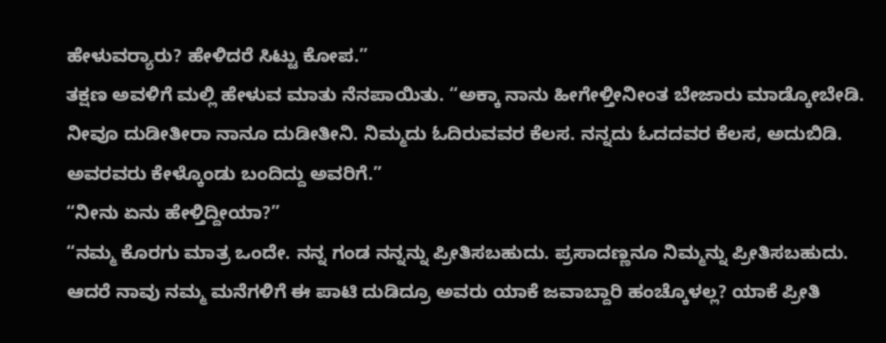ಹೇಳುವರ‍್ಯಾರು? ಹೇಳಿದರೆ ಸಿಟ್ಟು ಕೋಪ.”
ತಕ್ಷಣ ಅವಳಿಗೆ ಮಲ್ಲಿ ಹೇಳುವ ಮಾತು ನೆನಪಾಯಿತು. “ಅಕ್ಕಾ ನಾನು ಹೀಗೇಳ್ತೀನೀಂತ ಬೇಜಾರು ಮಾಡ್ಕೋಬೇಡಿ. ನೀವೂ ದುಡೀತೀರಾ ನಾನೂ ದುಡೀತೀನಿ. ನಿಮ್ಮದು ಓದಿರುವವರ ಕೆಲಸ. ನನ್ನದು ಓದದವರ ಕೆಲಸ, ಅದುಬಿಡಿ. ಅವರವರು ಕೇಳ್ಕೊಂಡು ಬಂದಿದ್ದು ಅವರಿಗೆ.”
“ನೀನು ಏನು ಹೇಳ್ತಿದ್ದೀಯಾ?”
“ನಮ್ಮ ಕೊರಗು ಮಾತ್ರ ಒಂದೇ. ನನ್ನ ಗಂಡ ನನ್ನನ್ನು ಪ್ರೀತಿಸಬಹುದು. ಪ್ರಸಾದಣ್ಣನೂ ನಿಮ್ಮನ್ನು ಪ್ರೀತಿಸಬಹುದು. ಆದರೆ ನಾವು ನಮ್ಮ ಮನೆಗಳಿಗೆ ಈ ಪಾಟಿ ದುಡಿದ್ರೂ ಅವರು ಯಾಕೆ ಜವಾಬ್ದಾರಿ ಹಂಚ್ಕೊಳಲ್ಲ? ಯಾಕೆ ಪ್ರೀತಿ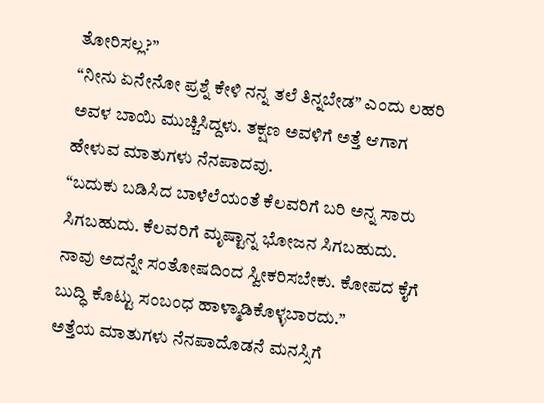ತೋರಿಸಲ್ಲ?”
“ನೀನು ಏನೇನೋ ಪ್ರಶ್ನೆ ಕೇಳಿ ನನ್ನ ತಲೆ ತಿನ್ನಬೇಡ” ಎಂದು ಲಹರಿ ಅವಳ ಬಾಯಿ ಮುಚ್ಚಿಸಿದ್ದಳು. ತಕ್ಷಣ ಅವಳಿಗೆ ಅತ್ತೆ ಆಗಾಗ ಹೇಳುವ ಮಾತುಗಳು ನೆನಪಾದವು.
“ಬದುಕು ಬಡಿಸಿದ ಬಾಳೆಲೆಯಂತೆ ಕೆಲವರಿಗೆ ಬರಿ ಅನ್ನ ಸಾರು ಸಿಗಬಹುದು. ಕೆಲವರಿಗೆ ಮೃಷ್ಟಾನ್ನ ಭೋಜನ ಸಿಗಬಹುದು. ನಾವು ಅದನ್ನೇ ಸಂತೋಷದಿಂದ ಸ್ವೀಕರಿಸಬೇಕು. ಕೋಪದ ಕೈಗೆ ಬುದ್ಧಿ ಕೊಟ್ಟು ಸಂಬಂಧ ಹಾಳ್ಮಾಡಿಕೊಳ್ಳಬಾರದು.”
ಅತ್ತೆಯ ಮಾತುಗಳು ನೆನಪಾದೊಡನೆ ಮನಸ್ಸಿಗೆ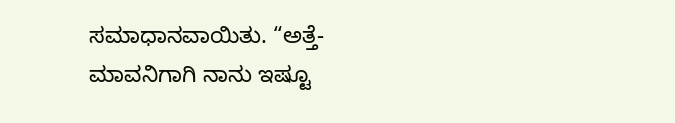ಸಮಾಧಾನವಾಯಿತು. “ಅತ್ತೆ-ಮಾವನಿಗಾಗಿ ನಾನು ಇಷ್ಟೂ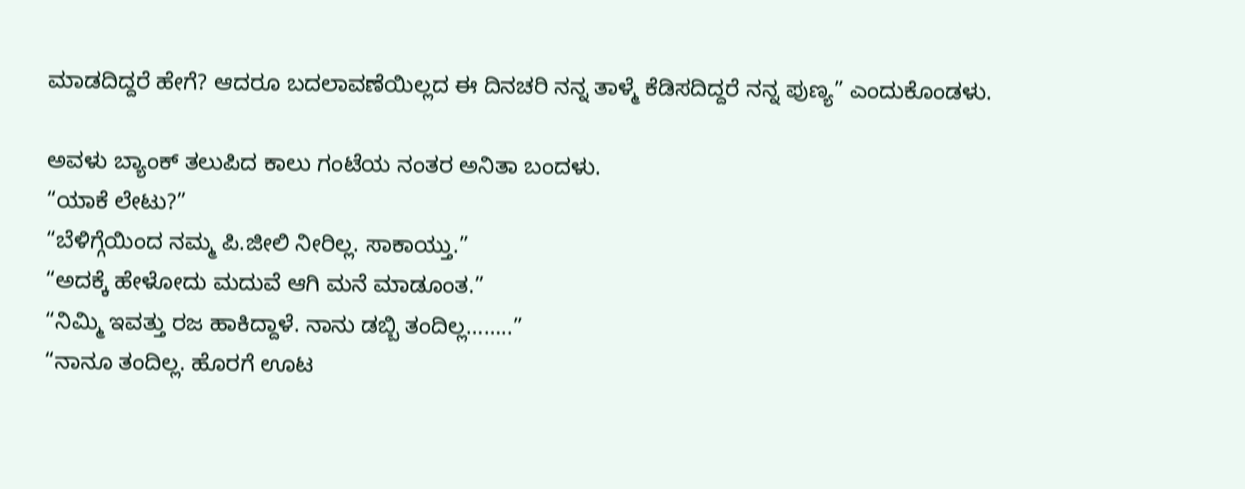ಮಾಡದಿದ್ದರೆ ಹೇಗೆ? ಆದರೂ ಬದಲಾವಣೆಯಿಲ್ಲದ ಈ ದಿನಚರಿ ನನ್ನ ತಾಳ್ಮೆ ಕೆಡಿಸದಿದ್ದರೆ ನನ್ನ ಪುಣ್ಯ” ಎಂದುಕೊಂಡಳು.

ಅವಳು ಬ್ಯಾಂಕ್ ತಲುಪಿದ ಕಾಲು ಗಂಟೆಯ ನಂತರ ಅನಿತಾ ಬಂದಳು.
“ಯಾಕೆ ಲೇಟು?”
“ಬೆಳಿಗ್ಗೆಯಿಂದ ನಮ್ಮ ಪಿ.ಜೀಲಿ ನೀರಿಲ್ಲ. ಸಾಕಾಯ್ತು.”
“ಅದಕ್ಕೆ ಹೇಳೋದು ಮದುವೆ ಆಗಿ ಮನೆ ಮಾಡೂಂತ.”
“ನಿಮ್ಮಿ ಇವತ್ತು ರಜ ಹಾಕಿದ್ದಾಳೆ. ನಾನು ಡಬ್ಬಿ ತಂದಿಲ್ಲ……..”
“ನಾನೂ ತಂದಿಲ್ಲ. ಹೊರಗೆ ಊಟ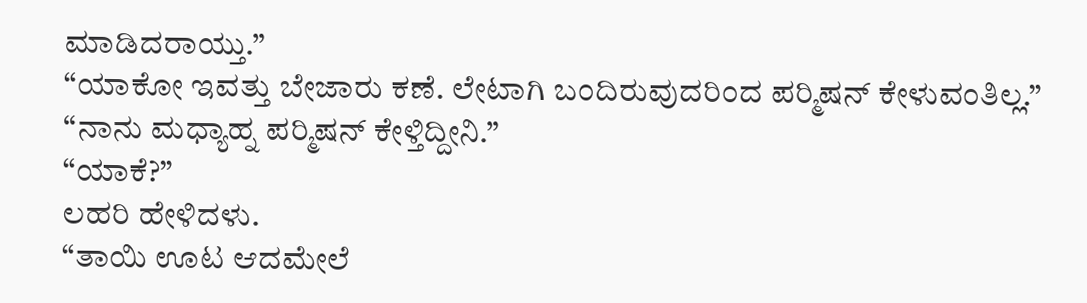ಮಾಡಿದರಾಯ್ತು.”
“ಯಾಕೋ ಇವತ್ತು ಬೇಜಾರು ಕಣೆ. ಲೇಟಾಗಿ ಬಂದಿರುವುದರಿಂದ ಪರ‍್ಮಿಷನ್ ಕೇಳುವಂತಿಲ್ಲ.”
“ನಾನು ಮಧ್ಯಾಹ್ನ ಪರ‍್ಮಿಷನ್ ಕೇಳ್ತಿದ್ದೀನಿ.”
“ಯಾಕೆ?”
ಲಹರಿ ಹೇಳಿದಳು.
“ತಾಯಿ ಊಟ ಆದಮೇಲೆ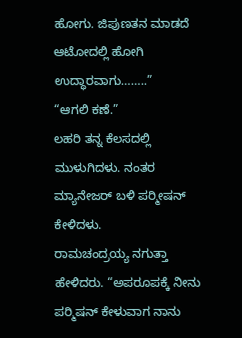ಹೋಗು. ಜಿಪುಣತನ ಮಾಡದೆ ಆಟೋದಲ್ಲಿ ಹೋಗಿ ಉದ್ಧಾರವಾಗು……..”
“ಆಗಲಿ ಕಣೆ.”
ಲಹರಿ ತನ್ನ ಕೆಲಸದಲ್ಲಿ ಮುಳುಗಿದಳು. ನಂತರ ಮ್ಯಾನೇಜರ್ ಬಳಿ ಪರ‍್ಮೀಷನ್ ಕೇಳಿದಳು.
ರಾಮಚಂದ್ರಯ್ಯ ನಗುತ್ತಾ ಹೇಳಿದರು. “ಅಪರೂಪಕ್ಕೆ ನೀನು ಪರ‍್ಮಿಷನ್ ಕೇಳುವಾಗ ನಾನು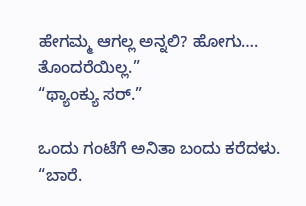ಹೇಗಮ್ಮ ಆಗಲ್ಲ ಅನ್ನಲಿ? ಹೋಗು…. ತೊಂದರೆಯಿಲ್ಲ.”
“ಥ್ಯಾಂಕ್ಯು ಸರ್.”

ಒಂದು ಗಂಟೆಗೆ ಅನಿತಾ ಬಂದು ಕರೆದಳು.
“ಬಾರೆ.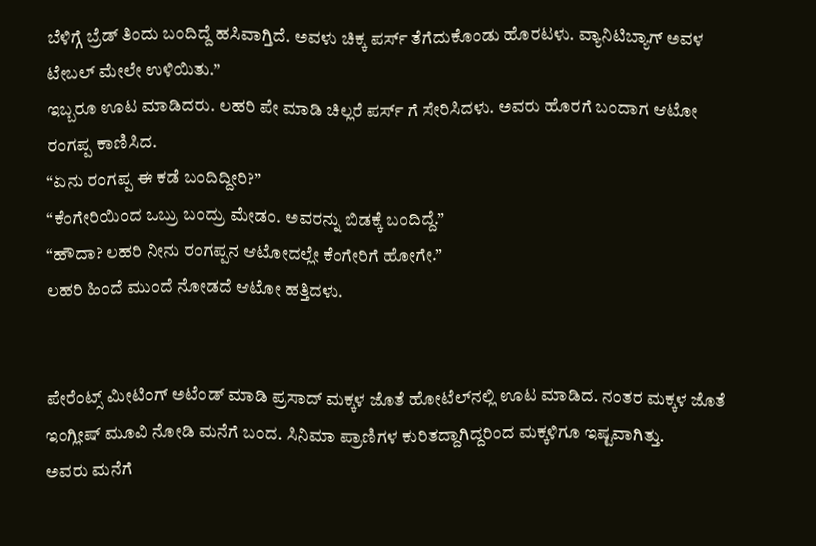ಬೆಳಿಗ್ಗೆ ಬ್ರೆಡ್ ತಿಂದು ಬಂದಿದ್ದೆ ಹಸಿವಾಗ್ತಿದೆ. ಅವಳು ಚಿಕ್ಕ ಪರ್ಸ್ ತೆಗೆದುಕೊಂಡು ಹೊರಟಳು. ವ್ಯಾನಿಟಿಬ್ಯಾಗ್ ಅವಳ ಟೇಬಲ್ ಮೇಲೇ ಉಳಿಯಿತು.”
ಇಬ್ಬರೂ ಊಟ ಮಾಡಿದರು. ಲಹರಿ ಪೇ ಮಾಡಿ ಚಿಲ್ಲರೆ ಪರ್ಸ್ ಗೆ ಸೇರಿಸಿದಳು. ಅವರು ಹೊರಗೆ ಬಂದಾಗ ಆಟೋ ರಂಗಪ್ಪ ಕಾಣಿಸಿದ.
“ಏನು ರಂಗಪ್ಪ ಈ ಕಡೆ ಬಂದಿದ್ದೀರಿ?”
“ಕೆಂಗೇರಿಯಿಂದ ಒಬ್ರು ಬಂದ್ರು ಮೇಡಂ. ಅವರನ್ನು ಬಿಡಕ್ಕೆ ಬಂದಿದ್ದೆ.”
“ಹೌದಾ? ಲಹರಿ ನೀನು ರಂಗಪ್ಪನ ಆಟೋದಲ್ಲೇ ಕೆಂಗೇರಿಗೆ ಹೋಗೇ.”
ಲಹರಿ ಹಿಂದೆ ಮುಂದೆ ನೋಡದೆ ಆಟೋ ಹತ್ತಿದಳು.


ಪೇರೆಂಟ್ಸ್ ಮೀಟಿಂಗ್ ಅಟೆಂಡ್ ಮಾಡಿ ಪ್ರಸಾದ್ ಮಕ್ಕಳ ಜೊತೆ ಹೋಟೆಲ್‌ನಲ್ಲಿ ಊಟ ಮಾಡಿದ. ನಂತರ ಮಕ್ಕಳ ಜೊತೆ ಇಂಗ್ಲೀಷ್ ಮೂವಿ ನೋಡಿ ಮನೆಗೆ ಬಂದ. ಸಿನಿಮಾ ಪ್ರಾಣಿಗಳ ಕುರಿತದ್ದಾಗಿದ್ದರಿಂದ ಮಕ್ಕಳಿಗೂ ಇಷ್ಟವಾಗಿತ್ತು.
ಅವರು ಮನೆಗೆ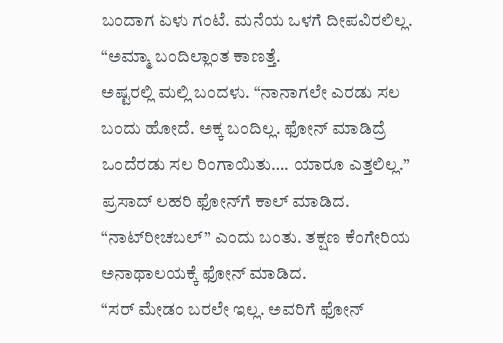ಬಂದಾಗ ಏಳು ಗಂಟೆ. ಮನೆಯ ಒಳಗೆ ದೀಪವಿರಲಿಲ್ಲ.
“ಅಮ್ಮಾ ಬಂದಿಲ್ಲಾಂತ ಕಾಣತ್ತೆ.
ಅಷ್ಟರಲ್ಲಿ ಮಲ್ಲಿ ಬಂದಳು. “ನಾನಾಗಲೇ ಎರಡು ಸಲ ಬಂದು ಹೋದೆ. ಅಕ್ಕ ಬಂದಿಲ್ಲ. ಫೋನ್ ಮಾಡಿದ್ರೆ ಒಂದೆರಡು ಸಲ ರಿಂಗಾಯಿತು…. ಯಾರೂ ಎತ್ತಲಿಲ್ಲ.”
ಪ್ರಸಾದ್ ಲಹರಿ ಫೋನ್‌ಗೆ ಕಾಲ್ ಮಾಡಿದ. “ನಾಟ್‌ರೀಚಬಲ್” ಎಂದು ಬಂತು. ತಕ್ಷಣ ಕೆಂಗೇರಿಯ ಅನಾಥಾಲಯಕ್ಕೆ ಫೋನ್ ಮಾಡಿದ.
“ಸರ್ ಮೇಡಂ ಬರಲೇ ಇಲ್ಲ. ಅವರಿಗೆ ಫೋನ್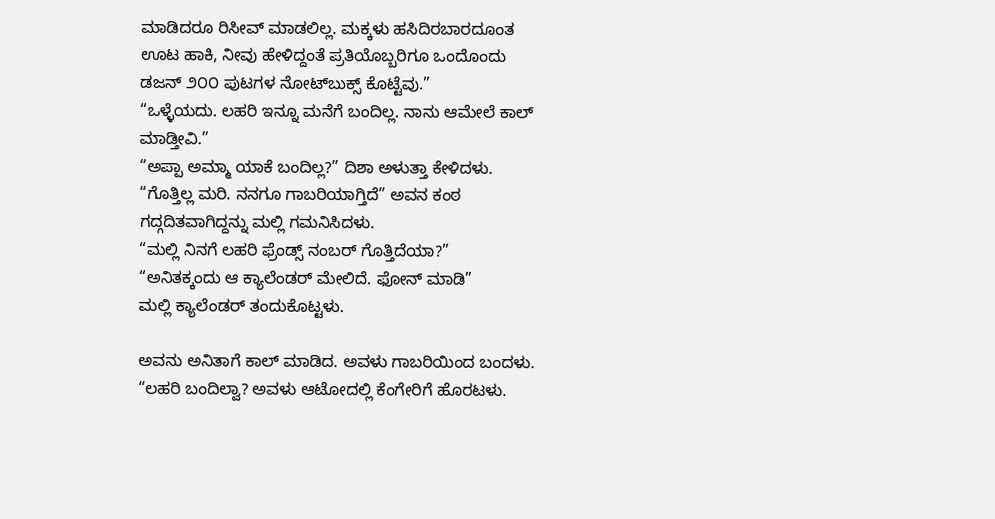ಮಾಡಿದರೂ ರಿಸೀವ್ ಮಾಡಲಿಲ್ಲ. ಮಕ್ಕಳು ಹಸಿದಿರಬಾರದೂಂತ ಊಟ ಹಾಕಿ, ನೀವು ಹೇಳಿದ್ದಂತೆ ಪ್ರತಿಯೊಬ್ಬರಿಗೂ ಒಂದೊಂದು ಡಜನ್ ೨೦೦ ಪುಟಗಳ ನೋಟ್‌ಬುಕ್ಸ್ ಕೊಟ್ಟೆವು.”
“ಒಳ್ಳೆಯದು. ಲಹರಿ ಇನ್ನೂ ಮನೆಗೆ ಬಂದಿಲ್ಲ. ನಾನು ಆಮೇಲೆ ಕಾಲ್ ಮಾಡ್ತೀವಿ.”
“ಅಪ್ಪಾ ಅಮ್ಮಾ ಯಾಕೆ ಬಂದಿಲ್ಲ?” ದಿಶಾ ಅಳುತ್ತಾ ಕೇಳಿದಳು.
“ಗೊತ್ತಿಲ್ಲ ಮರಿ. ನನಗೂ ಗಾಬರಿಯಾಗ್ತಿದೆ” ಅವನ ಕಂಠ ಗದ್ಗದಿತವಾಗಿದ್ದನ್ನು ಮಲ್ಲಿ ಗಮನಿಸಿದಳು.
“ಮಲ್ಲಿ ನಿನಗೆ ಲಹರಿ ಫ್ರೆಂಡ್ಸ್ ನಂಬರ್ ಗೊತ್ತಿದೆಯಾ?”
“ಅನಿತಕ್ಕಂದು ಆ ಕ್ಯಾಲೆಂಡರ್ ಮೇಲಿದೆ. ಫೋನ್ ಮಾಡಿ”
ಮಲ್ಲಿ ಕ್ಯಾಲೆಂಡರ್ ತಂದುಕೊಟ್ಟಳು.

ಅವನು ಅನಿತಾಗೆ ಕಾಲ್ ಮಾಡಿದ. ಅವಳು ಗಾಬರಿಯಿಂದ ಬಂದಳು. “ಲಹರಿ ಬಂದಿಲ್ವಾ? ಅವಳು ಆಟೋದಲ್ಲಿ ಕೆಂಗೇರಿಗೆ ಹೊರಟಳು.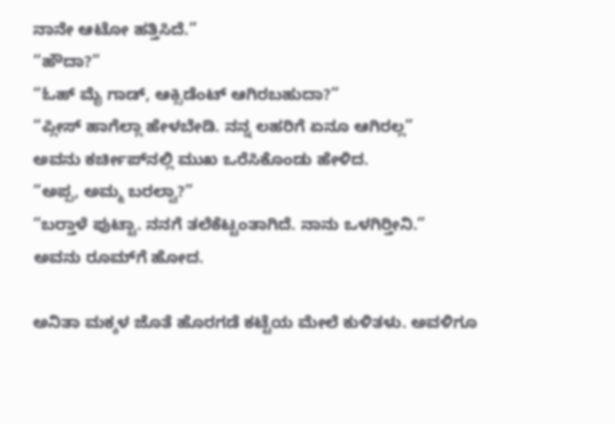ನಾನೇ ಆಟೋ ಹತ್ತಿಸಿದೆ.”
“ಹೌದಾ?”
“ಓಹ್ ಮೈ ಗಾಡ್, ಆಕ್ಸಿಡೆಂಟ್ ಆಗಿರಬಹುದಾ?”
“ಪ್ಲೀಸ್ ಹಾಗೆಲ್ಲಾ ಹೇಳಬೇಡಿ. ನನ್ನ ಲಹರಿಗೆ ಏನೂ ಆಗಿರಲ್ಲ”
ಅವನು ಕರ್ಚೀಪ್‌ನಲ್ಲಿ ಮುಖ ಒರೆಸಿಕೊಂಡು ಹೇಳಿದ.
“ಅಪ್ಪ, ಅಮ್ಮ ಬರಲ್ವಾ?”
“ಬರ‍್ತಾಳೆ ಪುಟ್ಟಾ. ನನಗೆ ತಲೆಕೆಟ್ಟಂತಾಗಿದೆ. ನಾನು ಒಳಗಿರ‍್ತೀನಿ.”
ಅವನು ರೂಮ್‌ಗೆ ಹೋದ.

ಅನಿತಾ ಮಕ್ಕಳ ಜೊತೆ ಹೊರಗಡೆ ಕಟ್ಟೆಯ ಮೇಲೆ ಕುಳಿತಳು. ಅವಳಿಗೂ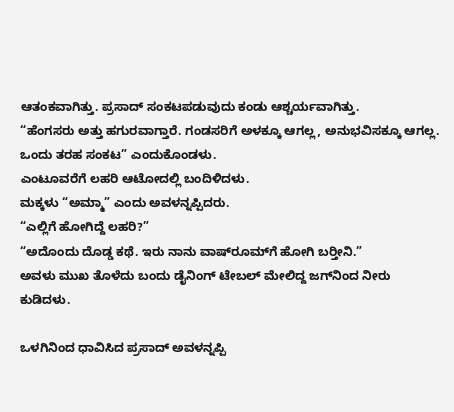ಆತಂಕವಾಗಿತ್ತು. ಪ್ರಸಾದ್ ಸಂಕಟಪಡುವುದು ಕಂಡು ಆಶ್ಚರ್ಯವಾಗಿತ್ತು.
“ಹೆಂಗಸರು ಅತ್ತು ಹಗುರವಾಗ್ತಾರೆ. ಗಂಡಸರಿಗೆ ಅಳಕ್ಕೂ ಆಗಲ್ಲ, ಅನುಭವಿಸಕ್ಕೂ ಆಗಲ್ಲ. ಒಂದು ತರಹ ಸಂಕಟ” ಎಂದುಕೊಂಡಳು.
ಎಂಟೂವರೆಗೆ ಲಹರಿ ಆಟೋದಲ್ಲಿ ಬಂದಿಳಿದಳು.
ಮಕ್ಕಳು “ಅಮ್ಮಾ” ಎಂದು ಅವಳನ್ನಪ್ಪಿದರು.
“ಎಲ್ಲಿಗೆ ಹೋಗಿದ್ದೆ ಲಹರಿ?”
“ಅದೊಂದು ದೊಡ್ಡ ಕಥೆ. ಇರು ನಾನು ವಾಷ್‌ರೂಮ್‌ಗೆ ಹೋಗಿ ಬರ‍್ತೀನಿ.”
ಅವಳು ಮುಖ ತೊಳೆದು ಬಂದು ಡೈನಿಂಗ್ ಟೇಬಲ್ ಮೇಲಿದ್ದ ಜಗ್‌ನಿಂದ ನೀರು ಕುಡಿದಳು.

ಒಳಗಿನಿಂದ ಧಾವಿಸಿದ ಪ್ರಸಾದ್ ಅವಳನ್ನಪ್ಪಿ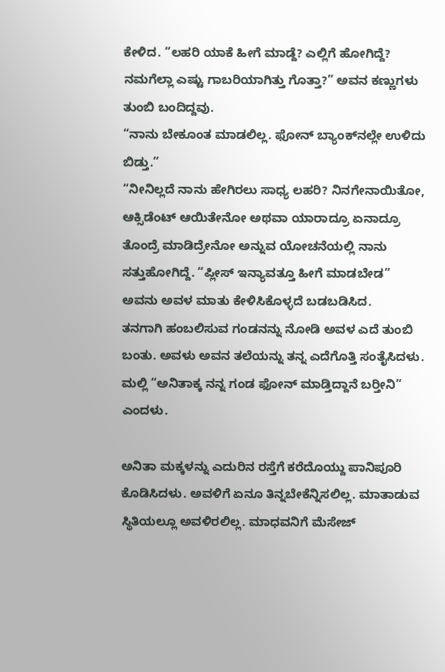ಕೇಳಿದ. “ಲಹರಿ ಯಾಕೆ ಹೀಗೆ ಮಾಡ್ದೆ? ಎಲ್ಲಿಗೆ ಹೋಗಿದ್ದೆ? ನಮಗೆಲ್ಲಾ ಎಷ್ಟು ಗಾಬರಿಯಾಗಿತ್ತು ಗೊತ್ತಾ?” ಅವನ ಕಣ್ಣುಗಳು ತುಂಬಿ ಬಂದಿದ್ದವು.
“ನಾನು ಬೇಕೂಂತ ಮಾಡಲಿಲ್ಲ. ಫೋನ್ ಬ್ಯಾಂಕ್‌ನಲ್ಲೇ ಉಳಿದು ಬಿಡ್ತು.”
“ನೀನಿಲ್ಲದೆ ನಾನು ಹೇಗಿರಲು ಸಾಧ್ಯ ಲಹರಿ? ನಿನಗೇನಾಯಿತೋ, ಆಕ್ಸಿಡೆಂಟ್ ಆಯಿತೇನೋ ಅಥವಾ ಯಾರಾದ್ರೂ ಏನಾದ್ರೂ ತೊಂದ್ರೆ ಮಾಡಿದ್ರೇನೋ ಅನ್ನುವ ಯೋಚನೆಯಲ್ಲಿ ನಾನು ಸತ್ತುಹೋಗಿದ್ದೆ. “ಪ್ಲೀಸ್ ಇನ್ಯಾವತ್ತೂ ಹೀಗೆ ಮಾಡಬೇಡ” ಅವನು ಅವಳ ಮಾತು ಕೇಳಿಸಿಕೊಳ್ಳದೆ ಬಡಬಡಿಸಿದ.
ತನಗಾಗಿ ಹಂಬಲಿಸುವ ಗಂಡನನ್ನು ನೋಡಿ ಅವಳ ಎದೆ ತುಂಬಿ ಬಂತು. ಅವಳು ಅವನ ತಲೆಯನ್ನು ತನ್ನ ಎದೆಗೊತ್ತಿ ಸಂತೈಸಿದಳು.
ಮಲ್ಲಿ “ಅನಿತಾಕ್ಕ ನನ್ನ ಗಂಡ ಫೋನ್ ಮಾಡ್ತಿದ್ದಾನೆ ಬರ‍್ತೀನಿ” ಎಂದಳು.

ಅನಿತಾ ಮಕ್ಕಳನ್ನು ಎದುರಿನ ರಸ್ತೆಗೆ ಕರೆದೊಯ್ದು ಪಾನಿಪೂರಿ ಕೊಡಿಸಿದಳು. ಅವಳಿಗೆ ಏನೂ ತಿನ್ನಬೇಕೆನ್ನಿಸಲಿಲ್ಲ. ಮಾತಾಡುವ ಸ್ಥಿತಿಯಲ್ಲೂ ಅವಳಿರಲಿಲ್ಲ. ಮಾಧವನಿಗೆ ಮೆಸೇಜ್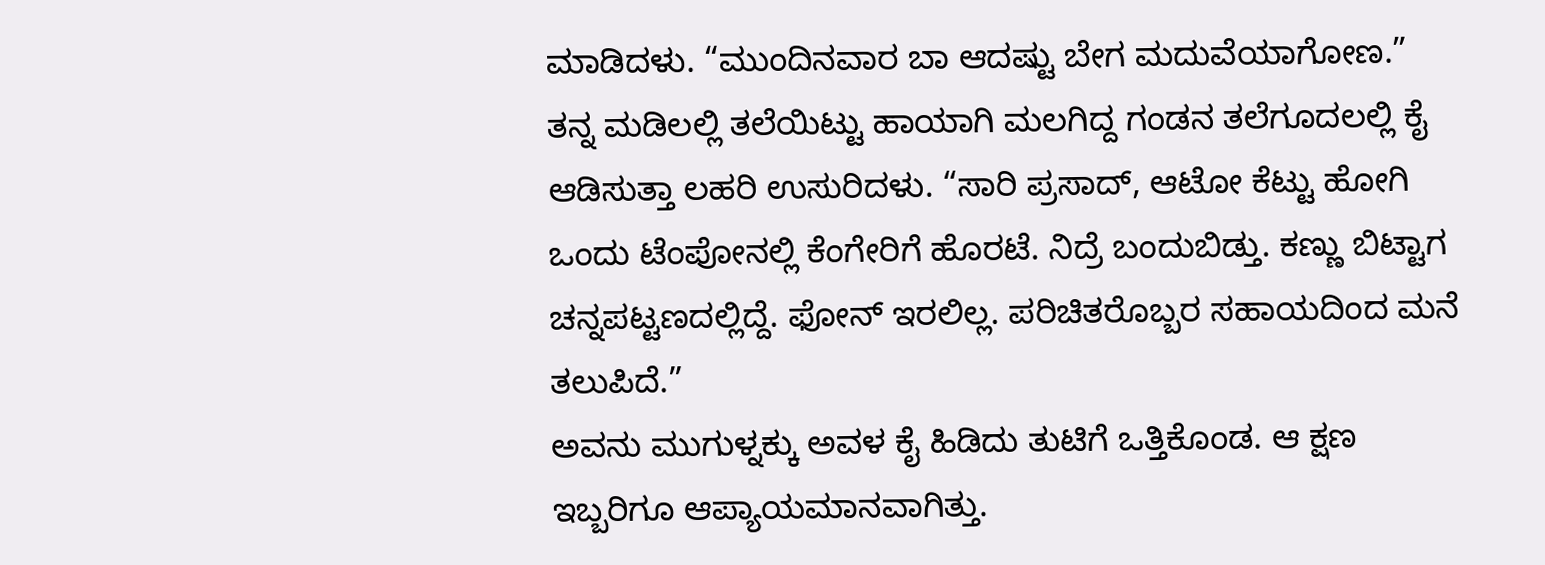ಮಾಡಿದಳು. “ಮುಂದಿನವಾರ ಬಾ ಆದಷ್ಟು ಬೇಗ ಮದುವೆಯಾಗೋಣ.”
ತನ್ನ ಮಡಿಲಲ್ಲಿ ತಲೆಯಿಟ್ಟು ಹಾಯಾಗಿ ಮಲಗಿದ್ದ ಗಂಡನ ತಲೆಗೂದಲಲ್ಲಿ ಕೈ ಆಡಿಸುತ್ತಾ ಲಹರಿ ಉಸುರಿದಳು. “ಸಾರಿ ಪ್ರಸಾದ್, ಆಟೋ ಕೆಟ್ಟು ಹೋಗಿ ಒಂದು ಟೆಂಪೋನಲ್ಲಿ ಕೆಂಗೇರಿಗೆ ಹೊರಟೆ. ನಿದ್ರೆ ಬಂದುಬಿಡ್ತು. ಕಣ್ಣು ಬಿಟ್ಟಾಗ ಚನ್ನಪಟ್ಟಣದಲ್ಲಿದ್ದೆ. ಫೋನ್ ಇರಲಿಲ್ಲ. ಪರಿಚಿತರೊಬ್ಬರ ಸಹಾಯದಿಂದ ಮನೆ ತಲುಪಿದೆ.”
ಅವನು ಮುಗುಳ್ನಕ್ಕು ಅವಳ ಕೈ ಹಿಡಿದು ತುಟಿಗೆ ಒತ್ತಿಕೊಂಡ. ಆ ಕ್ಷಣ ಇಬ್ಬರಿಗೂ ಆಪ್ಯಾಯಮಾನವಾಗಿತ್ತು.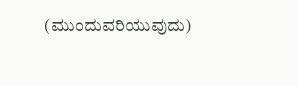(ಮುಂದುವರಿಯುವುದು)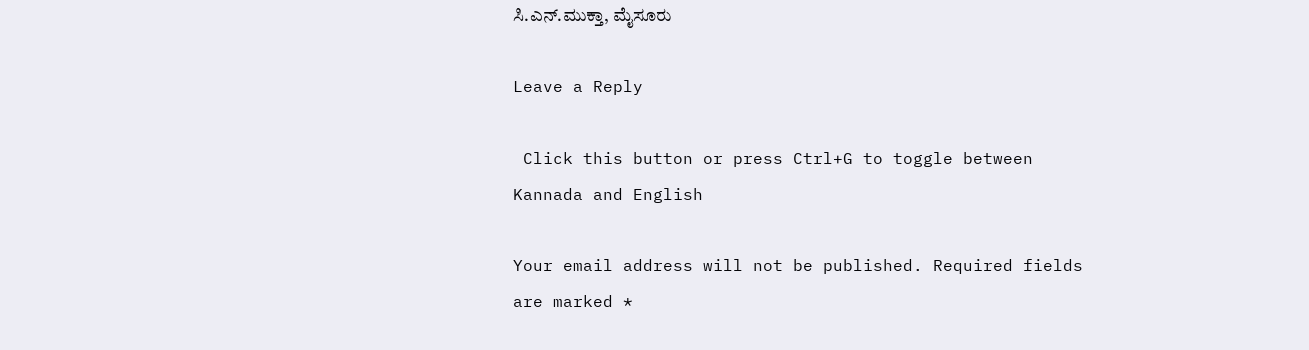ಸಿ.ಎನ್.ಮುಕ್ತಾ, ಮೈಸೂರು

Leave a Reply

 Click this button or press Ctrl+G to toggle between Kannada and English

Your email address will not be published. Required fields are marked *